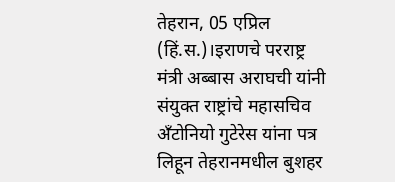तेहरान, 05 एप्रिल (हिं.स.)।इराणचे परराष्ट्र मंत्री अब्बास अराघची यांनी संयुक्त राष्ट्रांचे महासचिव अँटोनियो गुटेरेस यांना पत्र लिहून तेहरानमधील बुशहर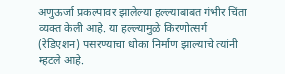अणुऊर्जा प्रकल्पावर झालेल्या हल्ल्याबाबत गंभीर चिंता व्यक्त केली आहे. या हल्ल्यामुळे किरणोत्सर्ग (रेडिएशन) पसरण्याचा धोका निर्माण झाल्याचे त्यांनी म्हटले आहे.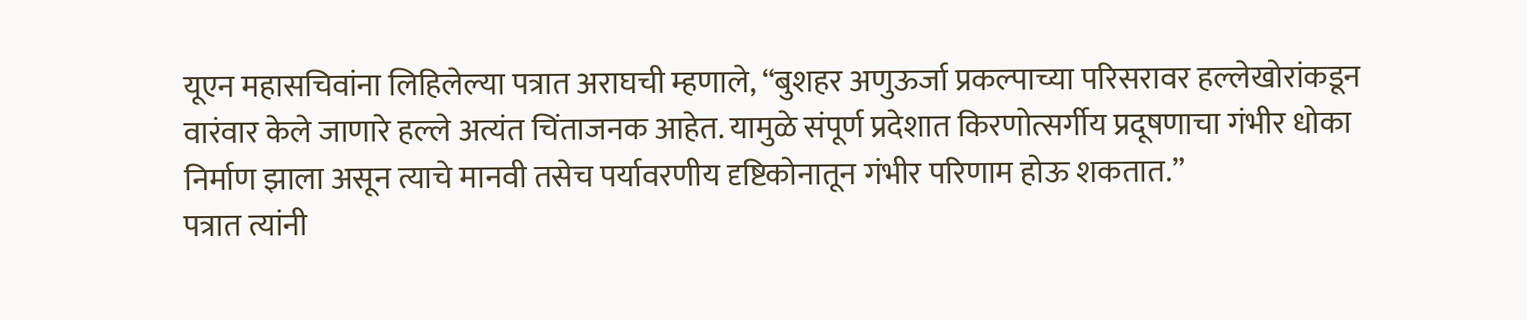यूएन महासचिवांना लिहिलेल्या पत्रात अराघची म्हणाले, “बुशहर अणुऊर्जा प्रकल्पाच्या परिसरावर हल्लेखोरांकडून वारंवार केले जाणारे हल्ले अत्यंत चिंताजनक आहेत. यामुळे संपूर्ण प्रदेशात किरणोत्सर्गीय प्रदूषणाचा गंभीर धोका निर्माण झाला असून त्याचे मानवी तसेच पर्यावरणीय दृष्टिकोनातून गंभीर परिणाम होऊ शकतात.”
पत्रात त्यांनी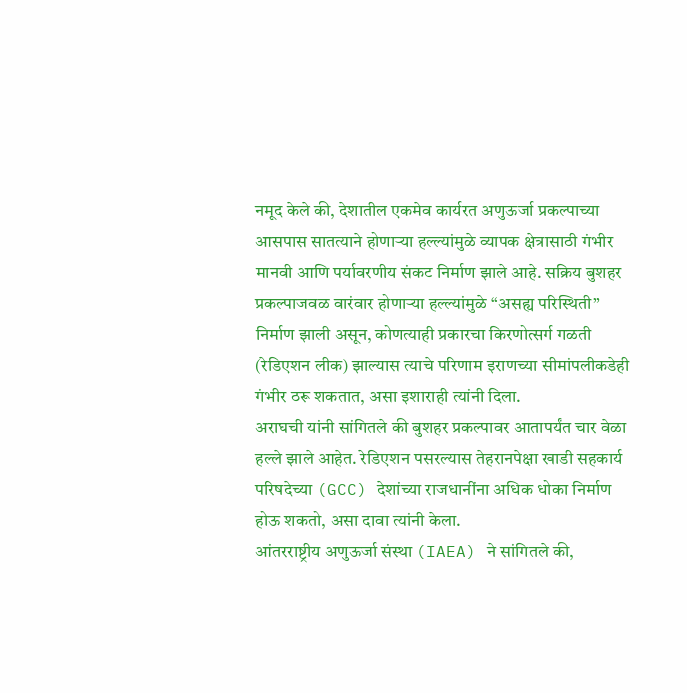नमूद केले की, देशातील एकमेव कार्यरत अणुऊर्जा प्रकल्पाच्या आसपास सातत्याने होणाऱ्या हल्ल्यांमुळे व्यापक क्षेत्रासाठी गंभीर मानवी आणि पर्यावरणीय संकट निर्माण झाले आहे. सक्रिय बुशहर प्रकल्पाजवळ वारंवार होणाऱ्या हल्ल्यांमुळे “असह्य परिस्थिती” निर्माण झाली असून, कोणत्याही प्रकारचा किरणोत्सर्ग गळती (रेडिएशन लीक) झाल्यास त्याचे परिणाम इराणच्या सीमांपलीकडेही गंभीर ठरू शकतात, असा इशाराही त्यांनी दिला.
अराघची यांनी सांगितले की बुशहर प्रकल्पावर आतापर्यंत चार वेळा हल्ले झाले आहेत. रेडिएशन पसरल्यास तेहरानपेक्षा खाडी सहकार्य परिषदेच्या (GCC) देशांच्या राजधानींना अधिक धोका निर्माण होऊ शकतो, असा दावा त्यांनी केला.
आंतरराष्ट्रीय अणुऊर्जा संस्था (IAEA) ने सांगितले की,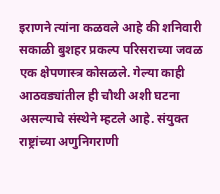इराणने त्यांना कळवले आहे की शनिवारी सकाळी बुशहर प्रकल्प परिसराच्या जवळ एक क्षेपणास्त्र कोसळले. गेल्या काही आठवड्यांतील ही चौथी अशी घटना असल्याचे संस्थेने म्हटले आहे. संयुक्त राष्ट्रांच्या अणुनिगराणी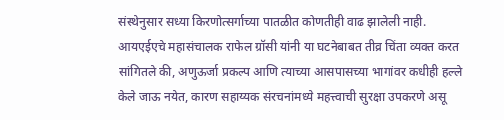संस्थेनुसार सध्या किरणोत्सर्गाच्या पातळीत कोणतीही वाढ झालेली नाही.
आयएईएचे महासंचालक राफेल ग्रॉसी यांनी या घटनेबाबत तीव्र चिंता व्यक्त करत सांगितले की, अणुऊर्जा प्रकल्प आणि त्याच्या आसपासच्या भागांवर कधीही हल्ले केले जाऊ नयेत, कारण सहाय्यक संरचनांमध्ये महत्त्वाची सुरक्षा उपकरणे असू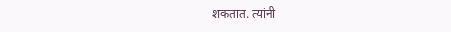शकतात. त्यांनी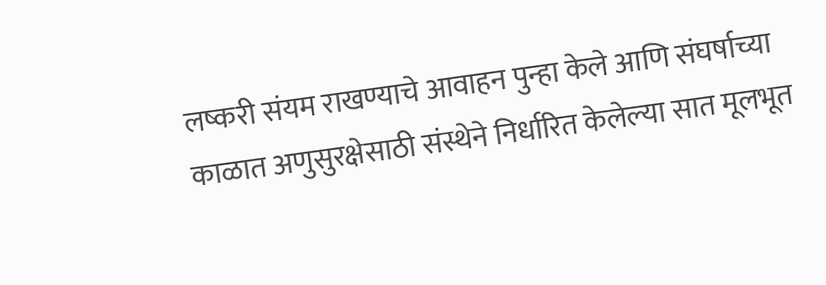लष्करी संयम राखण्याचे आवाहन पुन्हा केले आणि संघर्षाच्या काळात अणुसुरक्षेसाठी संस्थेने निर्धारित केलेल्या सात मूलभूत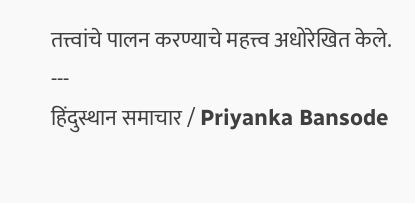तत्त्वांचे पालन करण्याचे महत्त्व अधोरेखित केले.
---
हिंदुस्थान समाचार / Priyanka Bansode